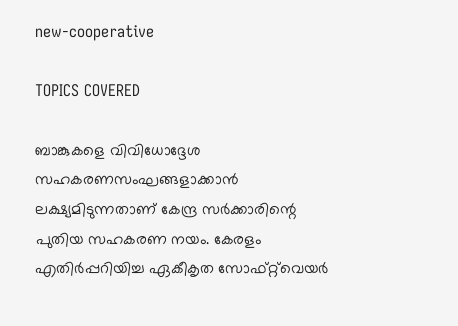new-cooperative

TOPICS COVERED

ബാങ്കുകളെ വിവിധോദ്ദേശ സഹകരണസംഘങ്ങളാക്കാന്‍ ലക്ഷ്യമിടുന്നതാണ് കേന്ദ്ര സര്‍ക്കാരിന്റെ പുതിയ സഹകരണ നയം. കേരളം എതിര്‍പ്പറിയിച്ച ഏകീകൃത സോഫ്‌റ്റ്‌വെയര്‍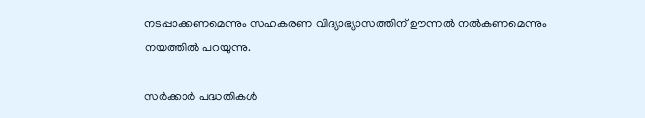നടപ്പാക്കണമെന്നും സഹകരണ വിദ്യാഭ്യാസത്തിന് ഊന്നല്‍ നല്‍കണമെന്നും നയത്തില്‍ പറയുന്നു.

സര്‍ക്കാര്‍ പദ്ധതികള്‍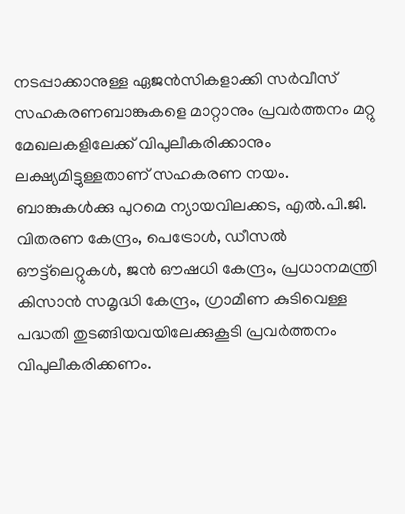നടപ്പാക്കാനുള്ള ഏജന്‍സികളാക്കി സര്‍വീസ് സഹകരണബാങ്കുകളെ മാറ്റാനും പ്രവര്‍ത്തനം മറ്റു മേഖലകളിലേക്ക് വിപുലീകരിക്കാനും ലക്ഷ്യമിട്ടുള്ളതാണ് സഹകരണ നയം. ബാങ്കുകള്‍ക്കു പുറമെ ന്യായവിലക്കട, എല്‍.പി.ജി. വിതരണ കേന്ദ്രം, പെട്രോള്‍, ഡീസല്‍ ഔട്ട്‌ലെറ്റുകള്‍, ജന്‍ ഔഷധി കേന്ദ്രം, പ്രധാനമന്ത്രി കിസാന്‍ സമൃദ്ധി കേന്ദ്രം, ഗ്രാമീണ കുടിവെള്ള പദ്ധതി തുടങ്ങിയവയിലേക്കുകൂടി പ്രവര്‍ത്തനം വിപുലീകരിക്കണം.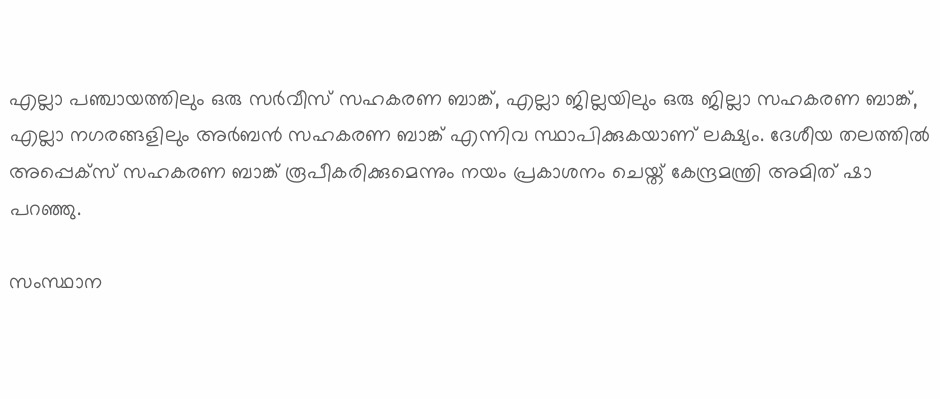എല്ലാ പഞ്ചായത്തിലും ഒരു സര്‍വീസ് സഹകരണ ബാങ്ക്, എല്ലാ ജില്ലയിലും ഒരു ജില്ലാ സഹകരണ ബാങ്ക്, എല്ലാ നഗരങ്ങളിലും അര്‍ബന്‍ സഹകരണ ബാങ്ക് എന്നിവ സ്ഥാപിക്കുകയാണ് ലക്ഷ്യം. ദേശീയ തലത്തില്‍ അപ്പെക്‌സ് സഹകരണ ബാങ്ക് രൂപീകരിക്കുമെന്നും നയം പ്രകാശനം ചെയ്ത് കേന്ദ്രമന്ത്രി അമിത് ഷാ പറഞ്ഞു.

സംസ്ഥാന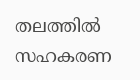തലത്തില്‍ സഹകരണ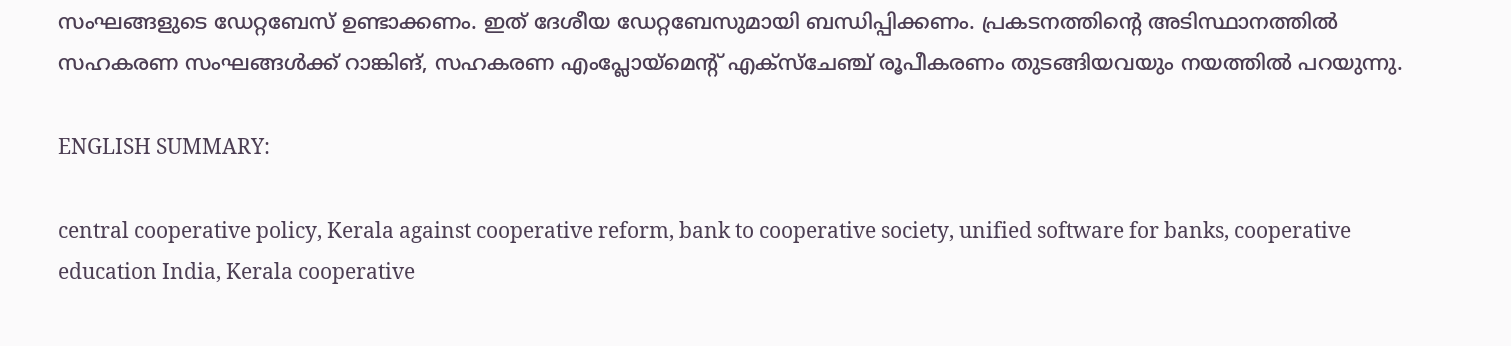സംഘങ്ങളുടെ ഡേറ്റബേസ് ഉണ്ടാക്കണം. ഇത് ദേശീയ ഡേറ്റബേസുമായി ബന്ധിപ്പിക്കണം. പ്രകടനത്തിന്റെ അടിസ്ഥാനത്തില്‍ സഹകരണ സംഘങ്ങള്‍ക്ക് റാങ്കിങ്, സഹകരണ എംപ്ലോയ്‌മെന്റ് എക്‌സ്‌ചേഞ്ച് രൂപീകരണം തുടങ്ങിയവയും നയത്തില്‍ പറയുന്നു.

ENGLISH SUMMARY:

central cooperative policy, Kerala against cooperative reform, bank to cooperative society, unified software for banks, cooperative education India, Kerala cooperative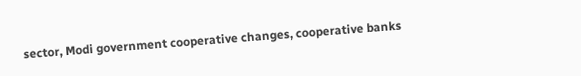sector, Modi government cooperative changes, cooperative banks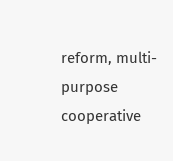reform, multi-purpose cooperative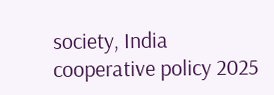society, India cooperative policy 2025